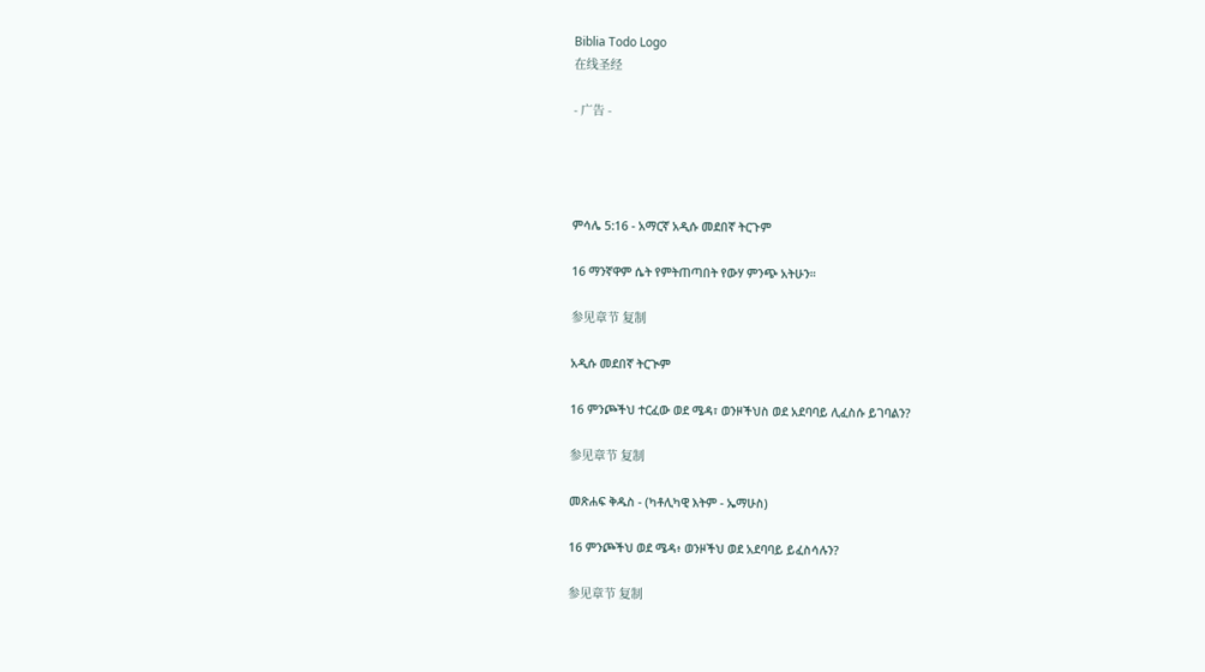Biblia Todo Logo
在线圣经

- 广告 -




ምሳሌ 5:16 - አማርኛ አዲሱ መደበኛ ትርጉም

16 ማንኛዋም ሴት የምትጠጣበት የውሃ ምንጭ አትሁን።

参见章节 复制

አዲሱ መደበኛ ትርጒም

16 ምንጮችህ ተርፈው ወደ ሜዳ፣ ወንዞችህስ ወደ አደባባይ ሊፈስሱ ይገባልን?

参见章节 复制

መጽሐፍ ቅዱስ - (ካቶሊካዊ እትም - ኤማሁስ)

16 ምንጮችህ ወደ ሜዳ፥ ወንዞችህ ወደ አደባባይ ይፈስሳሉን?

参见章节 复制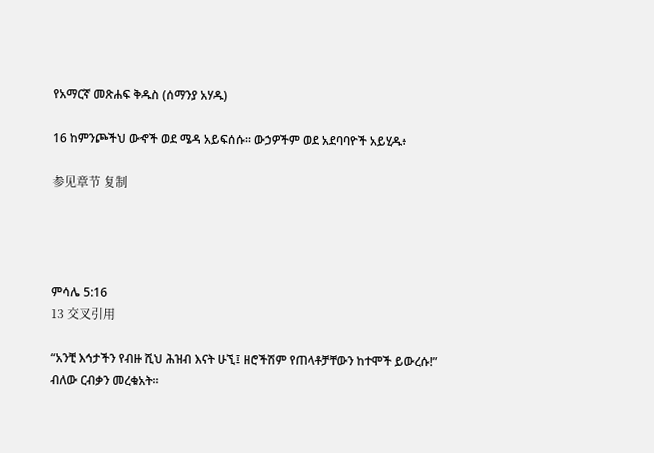የአማርኛ መጽሐፍ ቅዱስ (ሰማንያ አሃዱ)

16 ከምንጮችህ ውኆች ወደ ሜዳ አይፍሰሱ። ውኃዎችም ወደ አደባባዮች አይሂዱ፥

参见章节 复制




ምሳሌ 5:16
13 交叉引用

“አንቺ እኅታችን የብዙ ሺህ ሕዝብ እናት ሁኚ፤ ዘሮችሽም የጠላቶቻቸውን ከተሞች ይውረሱ!” ብለው ርብቃን መረቁአት።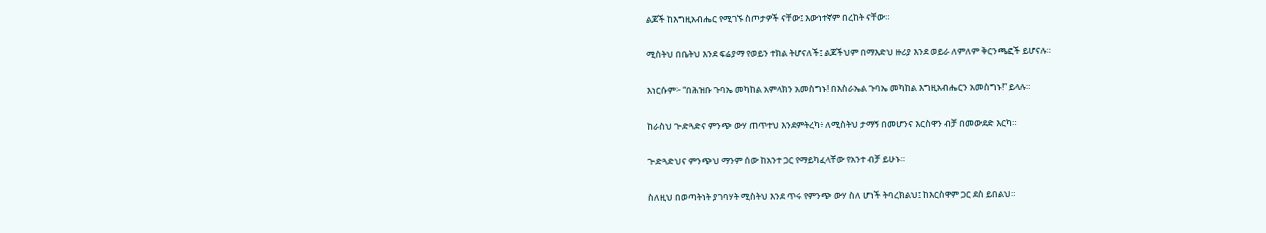ልጆች ከእግዚአብሔር የሚገኙ ስጦታዎች ናቸው፤ እውነተኛም በረከት ናቸው።


ሚስትህ በቤትህ እንደ ፍሬያማ የወይን ተክል ትሆናለች፤ ልጆችህም በማእድህ ዙሪያ እንደ ወይራ ለምለም ቅርንጫፎች ይሆናሉ።


እነርሱም፦ “በሕዝቡ ጉባኤ መካከል አምላክን አመስግኑ! በእስራኤል ጉባኤ መካከል እግዚአብሔርን አመስግኑ!” ይላሉ።


ከራስህ ጒድጓድና ምንጭ ውሃ ጠጥተህ እንደምትረካ፥ ለሚስትህ ታማኝ በመሆንና እርስዋን ብቻ በመውደድ እርካ።


ጒድጓድህና ምንጭህ ማንም ሰው ከአንተ ጋር የማይካፈላቸው የአንተ ብቻ ይሁኑ።


ስለዚህ በወጣትነት ያገባሃት ሚስትህ እንደ ጥሩ የምንጭ ውሃ ስለ ሆነች ትባረክልህ፤ ከእርስዋም ጋር ደስ ይበልህ።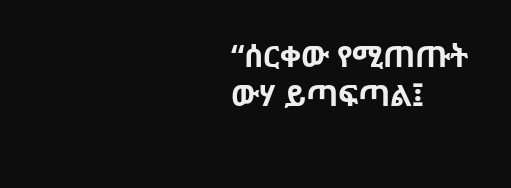“ሰርቀው የሚጠጡት ውሃ ይጣፍጣል፤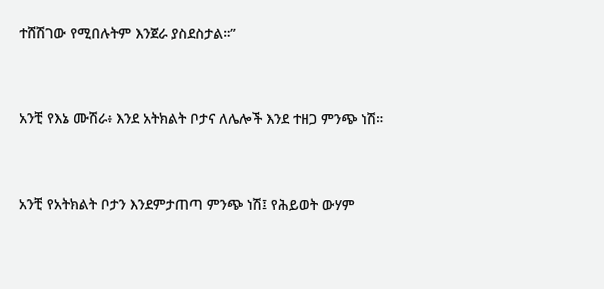ተሸሽገው የሚበሉትም እንጀራ ያስደስታል።”


አንቺ የእኔ ሙሽራ፥ እንደ አትክልት ቦታና ለሌሎች እንደ ተዘጋ ምንጭ ነሽ።


አንቺ የአትክልት ቦታን እንደምታጠጣ ምንጭ ነሽ፤ የሕይወት ውሃም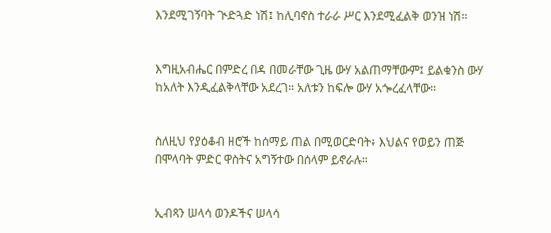እንደሚገኝባት ጒድጓድ ነሽ፤ ከሊባኖስ ተራራ ሥር እንደሚፈልቅ ወንዝ ነሽ።


እግዚአብሔር በምድረ በዳ በመራቸው ጊዜ ውሃ አልጠማቸውም፤ ይልቁንስ ውሃ ከአለት እንዲፈልቅላቸው አደረገ። አለቱን ከፍሎ ውሃ አጐረፈላቸው።


ስለዚህ የያዕቆብ ዘሮች ከሰማይ ጠል በሚወርድባት፥ እህልና የወይን ጠጅ በሞላባት ምድር ዋስትና አግኝተው በሰላም ይኖራሉ።


ኢብጻን ሠላሳ ወንዶችና ሠላሳ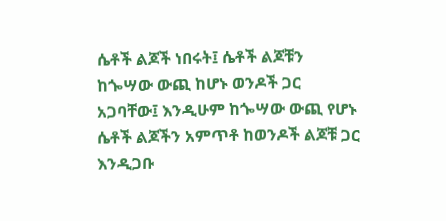ሴቶች ልጆች ነበሩት፤ ሴቶች ልጆቹን ከጐሣው ውጪ ከሆኑ ወንዶች ጋር አጋባቸው፤ እንዲሁም ከጐሣው ውጪ የሆኑ ሴቶች ልጆችን አምጥቶ ከወንዶች ልጆቹ ጋር እንዲጋቡ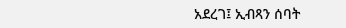አደረገ፤ ኢብጻን ሰባት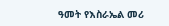ዓመት የእስራኤል መሪ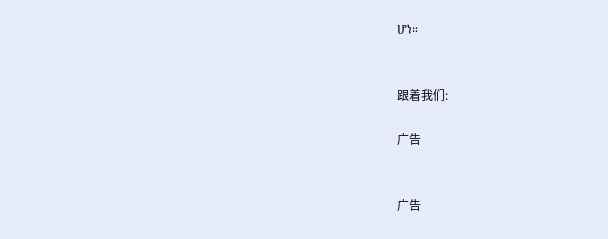ሆነ።


跟着我们:

广告


广告